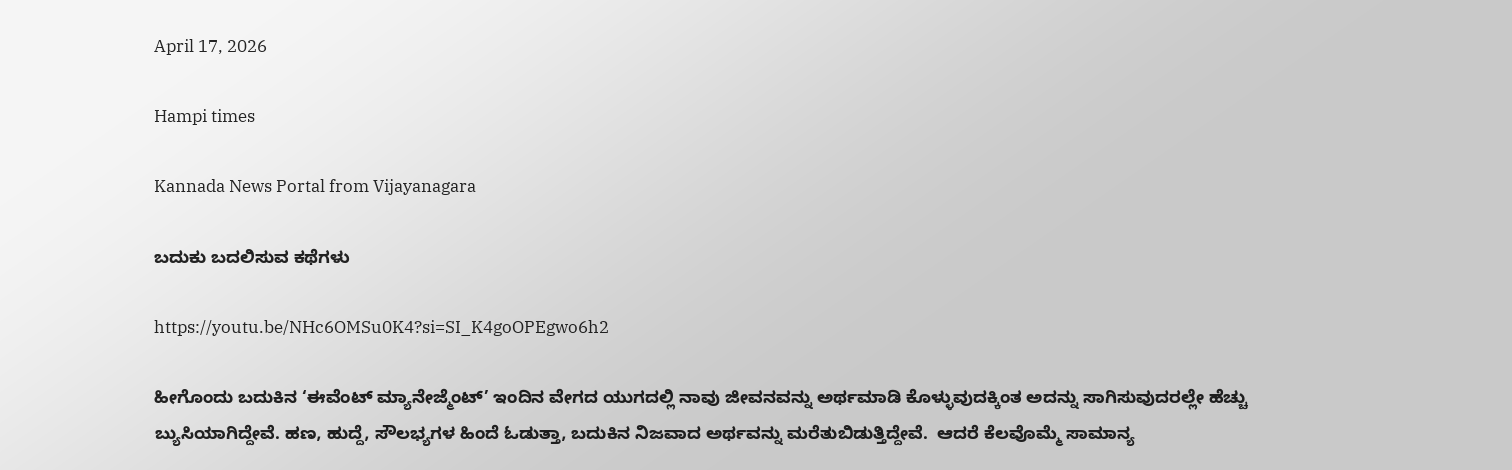April 17, 2026

Hampi times

Kannada News Portal from Vijayanagara

ಬದುಕು ಬದಲಿಸುವ ಕಥೆಗಳು

https://youtu.be/NHc6OMSu0K4?si=SI_K4goOPEgwo6h2

ಹೀಗೊಂದು ಬದುಕಿನ ‘ಈವೆಂಟ್ ಮ್ಯಾನೇಜ್ಮೆಂಟ್’ ಇಂದಿನ ವೇಗದ ಯುಗದಲ್ಲಿ ನಾವು ಜೀವನವನ್ನು ಅರ್ಥಮಾಡಿ ಕೊಳ್ಳುವುದಕ್ಕಿಂತ ಅದನ್ನು ಸಾಗಿಸುವುದರಲ್ಲೇ ಹೆಚ್ಚು ಬ್ಯುಸಿಯಾಗಿದ್ದೇವೆ. ಹಣ, ಹುದ್ದೆ, ಸೌಲಭ್ಯಗಳ ಹಿಂದೆ ಓಡುತ್ತಾ, ಬದುಕಿನ ನಿಜವಾದ ಅರ್ಥವನ್ನು ಮರೆತುಬಿಡುತ್ತಿದ್ದೇವೆ.  ಆದರೆ ಕೆಲವೊಮ್ಮೆ ಸಾಮಾನ್ಯ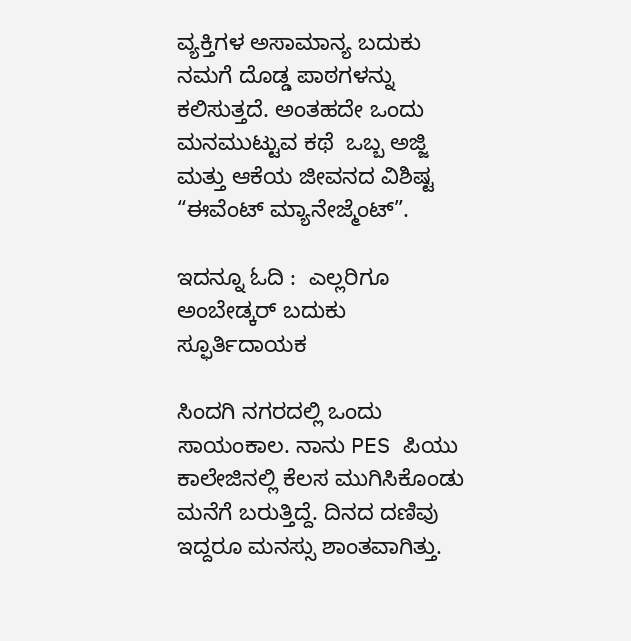ವ್ಯಕ್ತಿಗಳ ಅಸಾಮಾನ್ಯ ಬದುಕು ನಮಗೆ ದೊಡ್ಡ ಪಾಠಗಳನ್ನು ಕಲಿಸುತ್ತದೆ. ಅಂತಹದೇ ಒಂದು ಮನಮುಟ್ಟುವ ಕಥೆ  ಒಬ್ಬ ಅಜ್ಜಿ ಮತ್ತು ಆಕೆಯ ಜೀವನದ ವಿಶಿಷ್ಟ “ಈವೆಂಟ್ ಮ್ಯಾನೇಜ್ಮೆಂಟ್”.

ಇದನ್ನೂ ಓದಿ :  ಎಲ್ಲರಿಗೂ ಅಂಬೇಡ್ಕರ್ ಬದುಕು ಸ್ಫೂರ್ತಿದಾಯಕ

ಸಿಂದಗಿ ನಗರದಲ್ಲಿ ಒಂದು ಸಾಯಂಕಾಲ. ನಾನು PES ಪಿಯು ಕಾಲೇಜಿನಲ್ಲಿ ಕೆಲಸ ಮುಗಿಸಿಕೊಂಡು ಮನೆಗೆ ಬರುತ್ತಿದ್ದೆ. ದಿನದ ದಣಿವು ಇದ್ದರೂ ಮನಸ್ಸು ಶಾಂತವಾಗಿತ್ತು.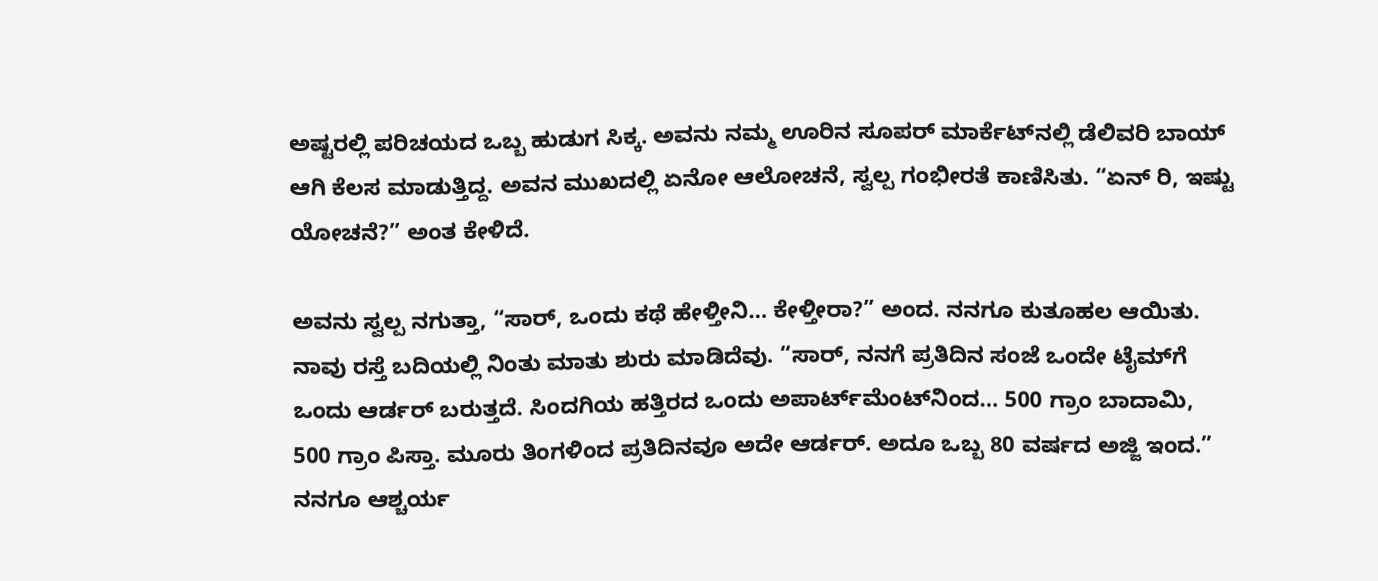ಅಷ್ಟರಲ್ಲಿ ಪರಿಚಯದ ಒಬ್ಬ ಹುಡುಗ ಸಿಕ್ಕ. ಅವನು ನಮ್ಮ ಊರಿನ ಸೂಪರ್ ಮಾರ್ಕೆಟ್‌ನಲ್ಲಿ ಡೆಲಿವರಿ ಬಾಯ್ ಆಗಿ ಕೆಲಸ ಮಾಡುತ್ತಿದ್ದ. ಅವನ ಮುಖದಲ್ಲಿ ಏನೋ ಆಲೋಚನೆ, ಸ್ವಲ್ಪ ಗಂಭೀರತೆ ಕಾಣಿಸಿತು. “ಏನ್ ರಿ, ಇಷ್ಟು ಯೋಚನೆ?” ಅಂತ ಕೇಳಿದೆ.

ಅವನು ಸ್ವಲ್ಪ ನಗುತ್ತಾ, “ಸಾರ್, ಒಂದು ಕಥೆ ಹೇಳ್ತೀನಿ… ಕೇಳ್ತೀರಾ?” ಅಂದ. ನನಗೂ ಕುತೂಹಲ ಆಯಿತು. ನಾವು ರಸ್ತೆ ಬದಿಯಲ್ಲಿ ನಿಂತು ಮಾತು ಶುರು ಮಾಡಿದೆವು. “ಸಾರ್, ನನಗೆ ಪ್ರತಿದಿನ ಸಂಜೆ ಒಂದೇ ಟೈಮ್‌ಗೆ ಒಂದು ಆರ್ಡರ್ ಬರುತ್ತದೆ. ಸಿಂದಗಿಯ ಹತ್ತಿರದ ಒಂದು ಅಪಾರ್ಟ್‌ಮೆಂಟ್‌ನಿಂದ… 500 ಗ್ರಾಂ ಬಾದಾಮಿ, 500 ಗ್ರಾಂ ಪಿಸ್ತಾ. ಮೂರು ತಿಂಗಳಿಂದ ಪ್ರತಿದಿನವೂ ಅದೇ ಆರ್ಡರ್. ಅದೂ ಒಬ್ಬ 80 ವರ್ಷದ ಅಜ್ಜಿ ಇಂದ.” ನನಗೂ ಆಶ್ಚರ್ಯ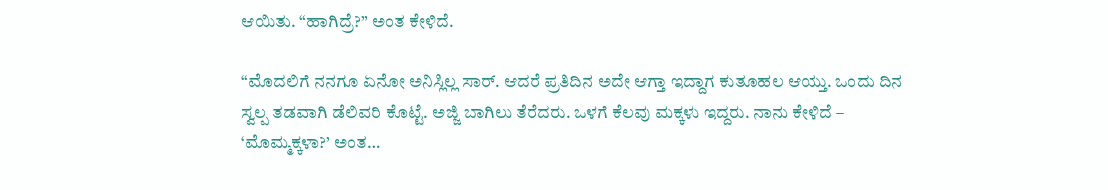ಆಯಿತು. “ಹಾಗಿದ್ರೆ?” ಅಂತ ಕೇಳಿದೆ.

“ಮೊದಲಿಗೆ ನನಗೂ ಏನೋ ಅನಿಸ್ಲಿಲ್ಲ ಸಾರ್. ಆದರೆ ಪ್ರತಿದಿನ ಅದೇ ಆಗ್ತಾ ಇದ್ದಾಗ ಕುತೂಹಲ ಆಯ್ತು. ಒಂದು ದಿನ ಸ್ವಲ್ಪ ತಡವಾಗಿ ಡೆಲಿವರಿ ಕೊಟ್ಟೆ. ಅಜ್ಜಿ ಬಾಗಿಲು ತೆರೆದರು. ಒಳಗೆ ಕೆಲವು ಮಕ್ಕಳು ಇದ್ದರು. ನಾನು ಕೇಳಿದೆ – ‘ಮೊಮ್ಮಕ್ಕಳಾ?’ ಅಂತ…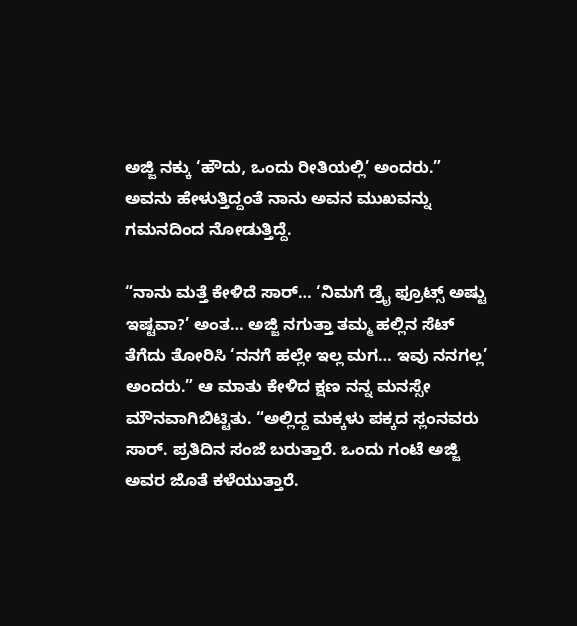ಅಜ್ಜಿ ನಕ್ಕು ‘ಹೌದು, ಒಂದು ರೀತಿಯಲ್ಲಿ’ ಅಂದರು.”
ಅವನು ಹೇಳುತ್ತಿದ್ದಂತೆ ನಾನು ಅವನ ಮುಖವನ್ನು ಗಮನದಿಂದ ನೋಡುತ್ತಿದ್ದೆ.

“ನಾನು ಮತ್ತೆ ಕೇಳಿದೆ ಸಾರ್… ‘ನಿಮಗೆ ಡ್ರೈ ಫ್ರೂಟ್ಸ್ ಅಷ್ಟು ಇಷ್ಟವಾ?’ ಅಂತ… ಅಜ್ಜಿ ನಗುತ್ತಾ ತಮ್ಮ ಹಲ್ಲಿನ ಸೆಟ್ ತೆಗೆದು ತೋರಿಸಿ ‘ನನಗೆ ಹಲ್ಲೇ ಇಲ್ಲ ಮಗ… ಇವು ನನಗಲ್ಲ’ ಅಂದರು.” ಆ ಮಾತು ಕೇಳಿದ ಕ್ಷಣ ನನ್ನ ಮನಸ್ಸೇ ಮೌನವಾಗಿಬಿಟ್ಟಿತು. “ಅಲ್ಲಿದ್ದ ಮಕ್ಕಳು ಪಕ್ಕದ ಸ್ಲಂನವರು ಸಾರ್. ಪ್ರತಿದಿನ ಸಂಜೆ ಬರುತ್ತಾರೆ. ಒಂದು ಗಂಟೆ ಅಜ್ಜಿ ಅವರ ಜೊತೆ ಕಳೆಯುತ್ತಾರೆ.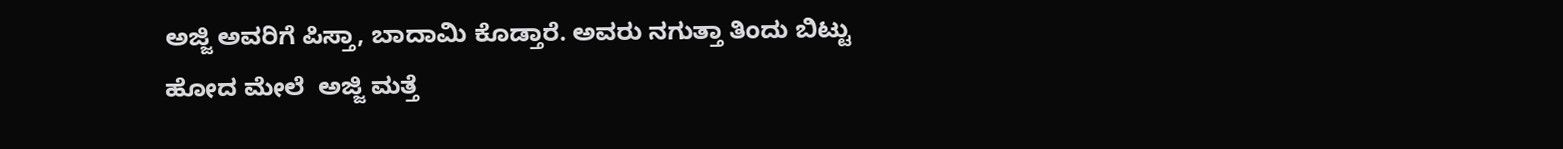ಅಜ್ಜಿ ಅವರಿಗೆ ಪಿಸ್ತಾ, ಬಾದಾಮಿ ಕೊಡ್ತಾರೆ. ಅವರು ನಗುತ್ತಾ ತಿಂದು ಬಿಟ್ಟು ಹೋದ ಮೇಲೆ  ಅಜ್ಜಿ ಮತ್ತೆ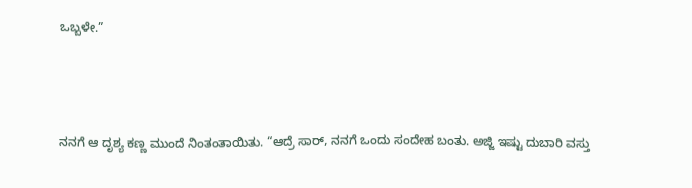ಒಬ್ಬಳೇ.”



ನನಗೆ ಆ ದೃಶ್ಯ ಕಣ್ಣ ಮುಂದೆ ನಿಂತಂತಾಯಿತು. “ಆದ್ರೆ ಸಾರ್, ನನಗೆ ಒಂದು ಸಂದೇಹ ಬಂತು. ಅಜ್ಜಿ ಇಷ್ಟು ದುಬಾರಿ ವಸ್ತು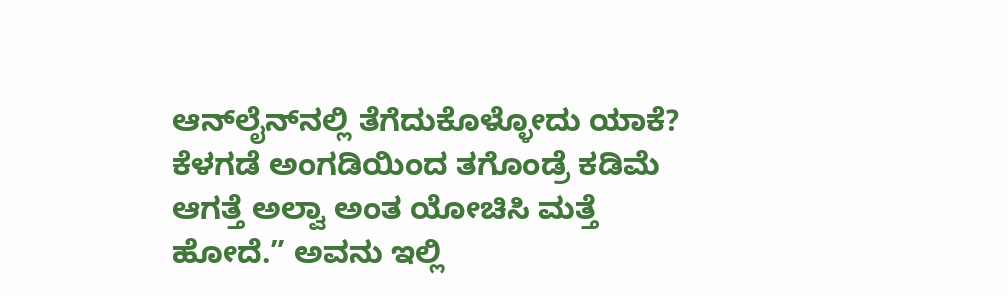ಆನ್‌ಲೈನ್‌ನಲ್ಲಿ ತೆಗೆದುಕೊಳ್ಳೋದು ಯಾಕೆ? ಕೆಳಗಡೆ ಅಂಗಡಿಯಿಂದ ತಗೊಂಡ್ರೆ ಕಡಿಮೆ ಆಗತ್ತೆ ಅಲ್ವಾ ಅಂತ ಯೋಚಿಸಿ ಮತ್ತೆ ಹೋದೆ.” ಅವನು ಇಲ್ಲಿ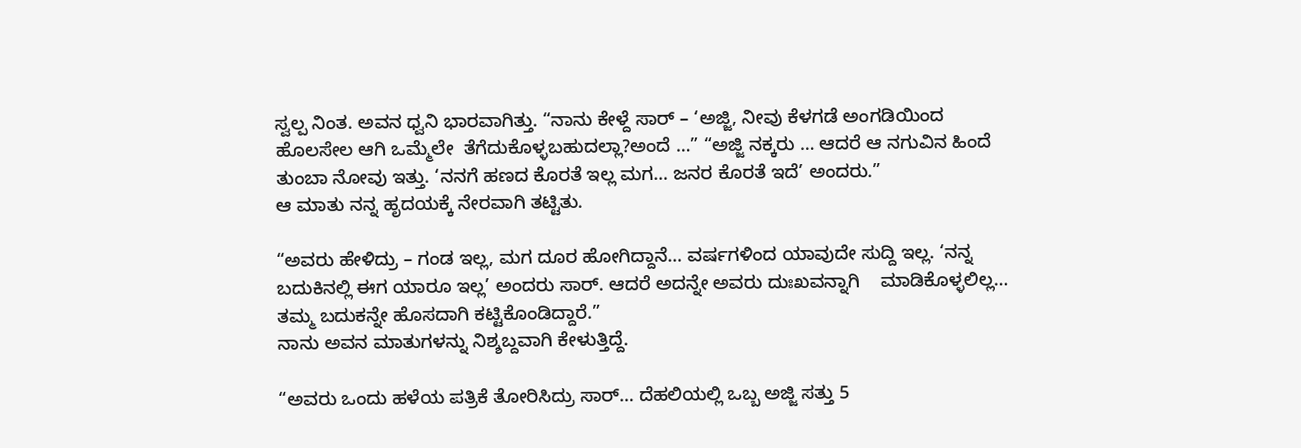ಸ್ವಲ್ಪ ನಿಂತ. ಅವನ ಧ್ವನಿ ಭಾರವಾಗಿತ್ತು. “ನಾನು ಕೇಳ್ದೆ ಸಾರ್ – ‘ಅಜ್ಜಿ, ನೀವು ಕೆಳಗಡೆ ಅಂಗಡಿಯಿಂದ  ಹೊಲಸೇಲ ಆಗಿ ಒಮ್ಮೆಲೇ  ತೆಗೆದುಕೊಳ್ಳಬಹುದಲ್ಲಾ?ಅಂದೆ …” “ಅಜ್ಜಿ ನಕ್ಕರು … ಆದರೆ ಆ ನಗುವಿನ ಹಿಂದೆ ತುಂಬಾ ನೋವು ಇತ್ತು. ‘ನನಗೆ ಹಣದ ಕೊರತೆ ಇಲ್ಲ ಮಗ… ಜನರ ಕೊರತೆ ಇದೆ’ ಅಂದರು.”
ಆ ಮಾತು ನನ್ನ ಹೃದಯಕ್ಕೆ ನೇರವಾಗಿ ತಟ್ಟಿತು.

“ಅವರು ಹೇಳಿದ್ರು – ಗಂಡ ಇಲ್ಲ, ಮಗ ದೂರ ಹೋಗಿದ್ದಾನೆ… ವರ್ಷಗಳಿಂದ ಯಾವುದೇ ಸುದ್ದಿ ಇಲ್ಲ. ‘ನನ್ನ ಬದುಕಿನಲ್ಲಿ ಈಗ ಯಾರೂ ಇಲ್ಲ’ ಅಂದರು ಸಾರ್. ಆದರೆ ಅದನ್ನೇ ಅವರು ದುಃಖವನ್ನಾಗಿ    ಮಾಡಿಕೊಳ್ಳಲಿಲ್ಲ… ತಮ್ಮ ಬದುಕನ್ನೇ ಹೊಸದಾಗಿ ಕಟ್ಟಿಕೊಂಡಿದ್ದಾರೆ.”
ನಾನು ಅವನ ಮಾತುಗಳನ್ನು ನಿಶ್ಶಬ್ದವಾಗಿ ಕೇಳುತ್ತಿದ್ದೆ.

“ಅವರು ಒಂದು ಹಳೆಯ ಪತ್ರಿಕೆ ತೋರಿಸಿದ್ರು ಸಾರ್… ದೆಹಲಿಯಲ್ಲಿ ಒಬ್ಬ ಅಜ್ಜಿ ಸತ್ತು 5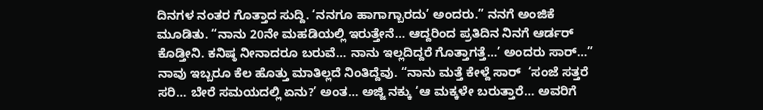ದಿನಗಳ ನಂತರ ಗೊತ್ತಾದ ಸುದ್ದಿ. ‘ನನಗೂ ಹಾಗಾಗ್ಬಾರದು’ ಅಂದರು.” ನನಗೆ ಅಂಜಿಕೆ ಮೂಡಿತು. “ನಾನು 20ನೇ ಮಹಡಿಯಲ್ಲಿ ಇರುತ್ತೇನೆ… ಆದ್ದರಿಂದ ಪ್ರತಿದಿನ ನಿನಗೆ ಆರ್ಡರ್ ಕೊಡ್ತೀನಿ. ಕನಿಷ್ಠ ನೀನಾದರೂ ಬರುವೆ… ನಾನು ಇಲ್ಲದಿದ್ದರೆ ಗೊತ್ತಾಗತ್ತೆ…’ ಅಂದರು ಸಾರ್…” ನಾವು ಇಬ್ಬರೂ ಕೆಲ ಹೊತ್ತು ಮಾತಿಲ್ಲದೆ ನಿಂತಿದ್ದೆವು. “ನಾನು ಮತ್ತೆ ಕೇಳ್ದೆ ಸಾರ್  ‘ಸಂಜೆ ಸತ್ತರೆ ಸರಿ… ಬೇರೆ ಸಮಯದಲ್ಲಿ ಏನು?’ ಅಂತ… ಅಜ್ಜಿ ನಕ್ಕು ‘ಆ ಮಕ್ಕಳೇ ಬರುತ್ತಾರೆ… ಅವರಿಗೆ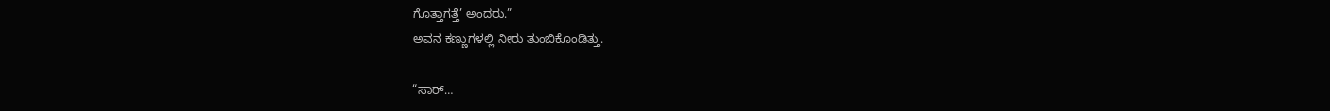ಗೊತ್ತಾಗತ್ತೆ’ ಅಂದರು.”
ಅವನ ಕಣ್ಣುಗಳಲ್ಲಿ ನೀರು ತುಂಬಿಕೊಂಡಿತ್ತು.

“ಸಾರ್…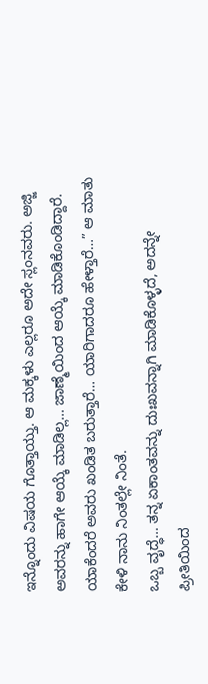ಇನ್ನೊಂದು ವಿಷಯ ಗೊತ್ತಾಯ್ತು. ಆ ಮಕ್ಕಳು ಎಲ್ಲರೂ ಅದೇ ಸ್ಲಂನವರು. ಅಜ್ಜಿ ಅವರನ್ನು ಹಾಗೇ ಆಯ್ಕೆ ಮಾಡಿಲ್ಲ… ಜಾಣ್ಮೆಯಿಂದ ಆಯ್ಕೆ ಮಾಡಿಕೊಂಡಿದ್ದಾರೆ. ಯಾಕೆಂದರೆ ಅವರು ಖಂಡಿತ ಬರುತ್ತಾರೆ… ಯಾರಿಗಾದರೂ ಹೇಳ್ತಾರೆ…” ಆ ಮಾತು ಕೇಳಿ ನಾನು ನಿಂತಲ್ಲೇ ನಿಂತೆ.
ಒಬ್ಬ ವೃದ್ಧೆ… ತನ್ನ ಏಕಾಂತವನ್ನು ದುಃಖವನ್ನಾಗಿ ಮಾಡಿಕೊಳ್ಳದೆ, ಅದನ್ನೇ ಪ್ರೀತಿಯಿಂದ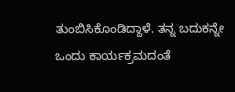ತುಂಬಿಸಿಕೊಂಡಿದ್ದಾಳೆ. ತನ್ನ ಬದುಕನ್ನೇ ಒಂದು ಕಾರ್ಯಕ್ರಮದಂತೆ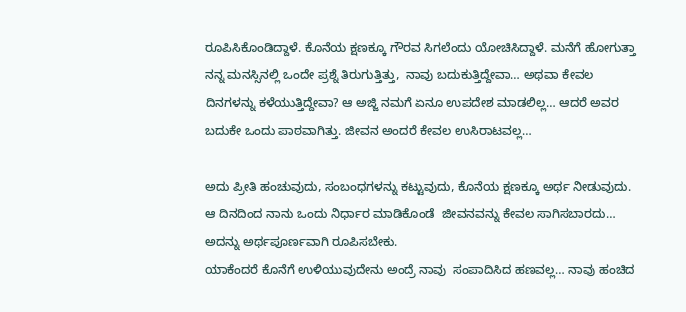ರೂಪಿಸಿಕೊಂಡಿದ್ದಾಳೆ. ಕೊನೆಯ ಕ್ಷಣಕ್ಕೂ ಗೌರವ ಸಿಗಲೆಂದು ಯೋಚಿಸಿದ್ದಾಳೆ. ಮನೆಗೆ ಹೋಗುತ್ತಾ ನನ್ನ ಮನಸ್ಸಿನಲ್ಲಿ ಒಂದೇ ಪ್ರಶ್ನೆ ತಿರುಗುತ್ತಿತ್ತು,  ನಾವು ಬದುಕುತ್ತಿದ್ದೇವಾ… ಅಥವಾ ಕೇವಲ ದಿನಗಳನ್ನು ಕಳೆಯುತ್ತಿದ್ದೇವಾ? ಆ ಅಜ್ಜಿ ನಮಗೆ ಏನೂ ಉಪದೇಶ ಮಾಡಲಿಲ್ಲ… ಆದರೆ ಅವರ ಬದುಕೇ ಒಂದು ಪಾಠವಾಗಿತ್ತು. ಜೀವನ ಅಂದರೆ ಕೇವಲ ಉಸಿರಾಟವಲ್ಲ…

ಅದು ಪ್ರೀತಿ ಹಂಚುವುದು, ಸಂಬಂಧಗಳನ್ನು ಕಟ್ಟುವುದು, ಕೊನೆಯ ಕ್ಷಣಕ್ಕೂ ಅರ್ಥ ನೀಡುವುದು. ಆ ದಿನದಿಂದ ನಾನು ಒಂದು ನಿರ್ಧಾರ ಮಾಡಿಕೊಂಡೆ  ಜೀವನವನ್ನು ಕೇವಲ ಸಾಗಿಸಬಾರದು… ಅದನ್ನು ಅರ್ಥಪೂರ್ಣವಾಗಿ ರೂಪಿಸಬೇಕು.
ಯಾಕೆಂದರೆ ಕೊನೆಗೆ ಉಳಿಯುವುದೇನು ಅಂದ್ರೆ ನಾವು  ಸಂಪಾದಿಸಿದ ಹಣವಲ್ಲ… ನಾವು ಹಂಚಿದ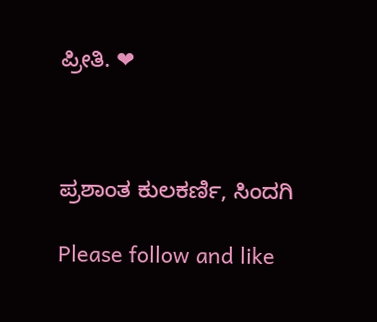ಪ್ರೀತಿ. ❤



ಪ್ರಶಾಂತ ಕುಲಕರ್ಣಿ, ಸಿಂದಗಿ

Please follow and like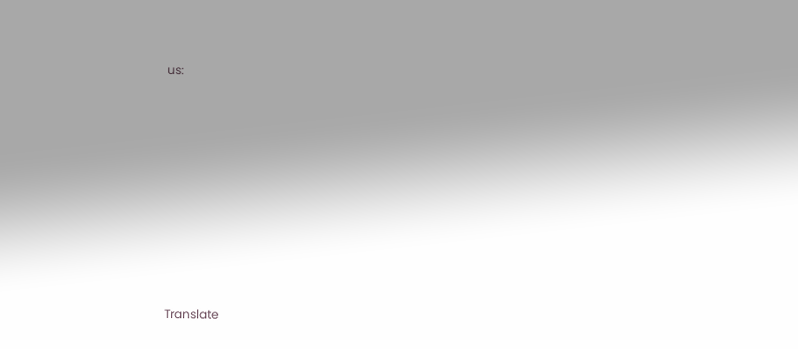us:











Translate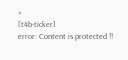»
[t4b-ticker]
error: Content is protected !!